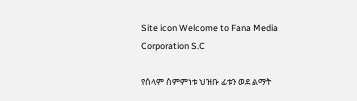Site icon Welcome to Fana Media Corporation S.C

የሰላም ስምምነቱ ህዝቡ ፊቱን ወደ ልማት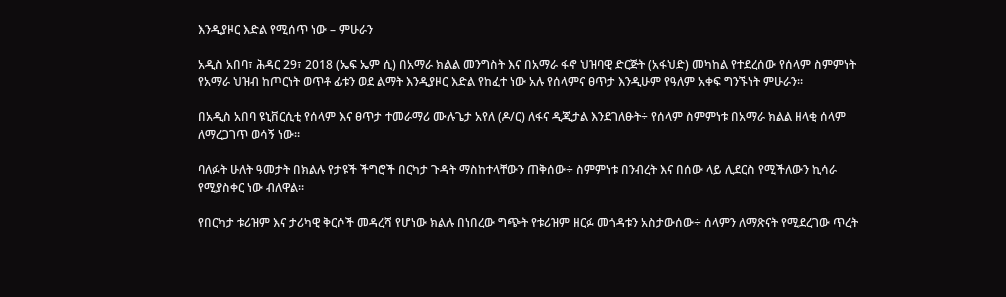እንዲያዞር እድል የሚሰጥ ነው – ምሁራን

አዲስ አበባ፣ ሕዳር 29፣ 2018 (ኤፍ ኤም ሲ) በአማራ ክልል መንግስት እና በአማራ ፋኖ ህዝባዊ ድርጅት (አፋህድ) መካከል የተደረሰው የሰላም ስምምነት የአማራ ህዝብ ከጦርነት ወጥቶ ፊቱን ወደ ልማት እንዲያዞር እድል የከፈተ ነው አሉ የሰላምና ፀጥታ እንዲሁም የዓለም አቀፍ ግንኙነት ምሁራን፡፡

በአዲስ አበባ ዩኒቨርሲቲ የሰላም እና ፀጥታ ተመራማሪ ሙሉጌታ አየለ (ዶ/ር) ለፋና ዲጂታል እንደገለፁት÷ የሰላም ስምምነቱ በአማራ ክልል ዘላቂ ሰላም ለማረጋገጥ ወሳኝ ነው፡፡

ባለፉት ሁለት ዓመታት በክልሉ የታዩች ችግሮች በርካታ ጉዳት ማስከተላቸውን ጠቅሰው÷ ስምምነቱ በንብረት እና በሰው ላይ ሊደርስ የሚችለውን ኪሳራ የሚያስቀር ነው ብለዋል፡፡

የበርካታ ቱሪዝም እና ታሪካዊ ቅርሶች መዳረሻ የሆነው ክልሉ በነበረው ግጭት የቱሪዝም ዘርፉ መጎዳቱን አስታውሰው÷ ሰላምን ለማጽናት የሚደረገው ጥረት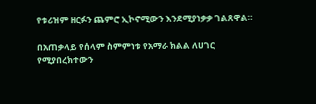የቱሪዝም ዘርፉን ጨምሮ ኢኮኖሚውን እንደሚያነቃቃ ገልጸዋል።

በአጠቃላይ የሰላም ስምምነቱ የአማራ ክልል ለሀገር የሚያበረክተውን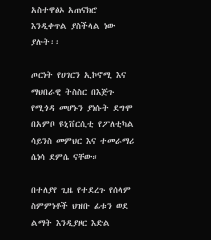አስተዋፅኦ አጠናክሮ እንዲቀጥል ያስችላል ነው ያሉት፡፡

ጦርነት የሀገርን ኢኮኖሚ እና ማህበራዊ ትስስር በእጅጉ የሚጎዳ መሆኑን ያነሱት ደግሞ በአምቦ ዩኒቨርሲቲ የፖለቲካል ሳይንስ መምህር እና ተመራማሪ ሴነሳ ደምሴ ናቸው።

በተለያየ ጊዜ የተደረጉ የሰላም ስምምነቶች ህዝቡ ፊቱን ወደ ልማት እንዲያዞር እድል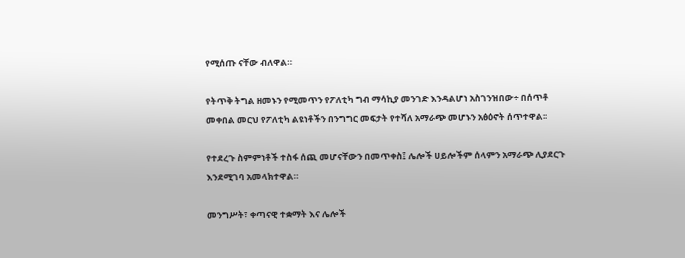የሚሰጡ ናቸው ብለዋል።

የትጥቅ ትግል ዘመኑን የሚመጥን የፖለቲካ ግብ ማሳኪያ መንገድ እንዳልሆነ አስገንዝበው÷ በሰጥቶ መቀበል መርህ የፖለቲካ ልዩነቶችን በንግግር መፍታት የተሻለ አማራጭ መሆኑን አፅዕኖት ሰጥተዋል፡፡

የተደረጉ ስምምነቶች ተስፋ ሰጪ መሆናቸውን በመጥቀስ፤ ሌሎች ሀይሎችም ሰላምን አማራጭ ሊያደርጉ እንደሚገባ አመላክተዋል።

መንግሥት፣ ቀጣናዊ ተቋማት እና ሌሎች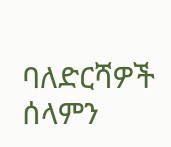ባለድርሻዎች ሰላምን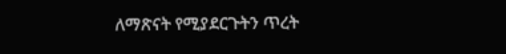ለማጽናት የሚያደርጉትን ጥረት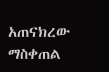አጠናክረው ማስቀጠል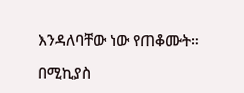እንዳለባቸው ነው የጠቆሙት።

በሚኪያስ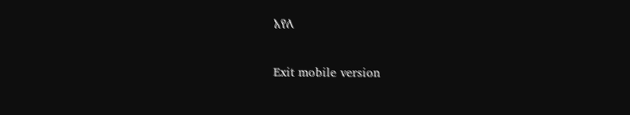አየለ

Exit mobile version